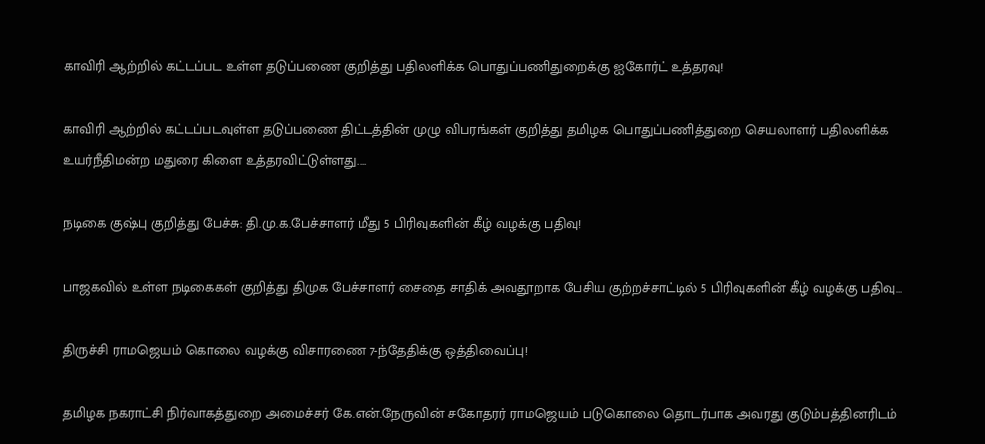காவிரி ஆற்றில் கட்டப்பட உள்ள தடுப்பணை குறித்து பதிலளிக்க பொதுப்பணிதுறைக்கு ஐகோர்ட் உத்தரவு!

காவிரி ஆற்றில் கட்டப்படவுள்ள தடுப்பணை திட்டத்தின் முழு விபரங்கள் குறித்து தமிழக பொதுப்பணித்துறை செயலாளர் பதிலளிக்க உயர்நீதிமன்ற மதுரை கிளை உத்தரவிட்டுள்ளது.…

நடிகை குஷ்பு குறித்து பேச்சு: தி.மு.க.பேச்சாளர் மீது 5 பிரிவுகளின் கீழ் வழக்கு பதிவு!

பாஜகவில் உள்ள நடிகைகள் குறித்து திமுக பேச்சாளர் சைதை சாதிக் அவதூறாக பேசிய குற்றச்சாட்டில் 5 பிரிவுகளின் கீழ் வழக்கு பதிவு…

திருச்சி ராமஜெயம் கொலை வழக்கு விசாரணை 7-ந்தேதிக்கு ஒத்திவைப்பு!

தமிழக நகராட்சி நிர்வாகத்துறை அமைச்சர் கே.என்.நேருவின் சகோதரர் ராமஜெயம் படுகொலை தொடர்பாக அவரது குடும்பத்தினரிடம்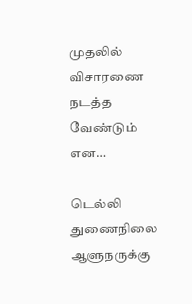முதலில் விசாரணை நடத்த வேண்டும் என…

டெல்லி துணைநிலை ஆளுநருக்கு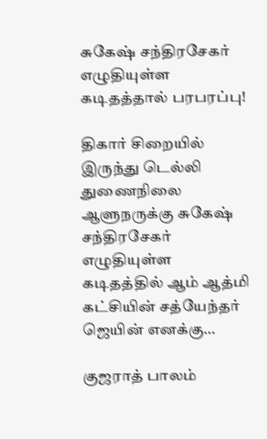சுகேஷ் சந்திரசேகர் எழுதியுள்ள கடிதத்தால் பரபரப்பு!

திகார் சிறையில் இருந்து டெல்லி துணைநிலை ஆளுநருக்கு சுகேஷ் சந்திரசேகர் எழுதியுள்ள கடிதத்தில் ஆம் ஆத்மி கட்சியின் சத்யேந்தர் ஜெயின் எனக்கு…

குஜராத் பாலம்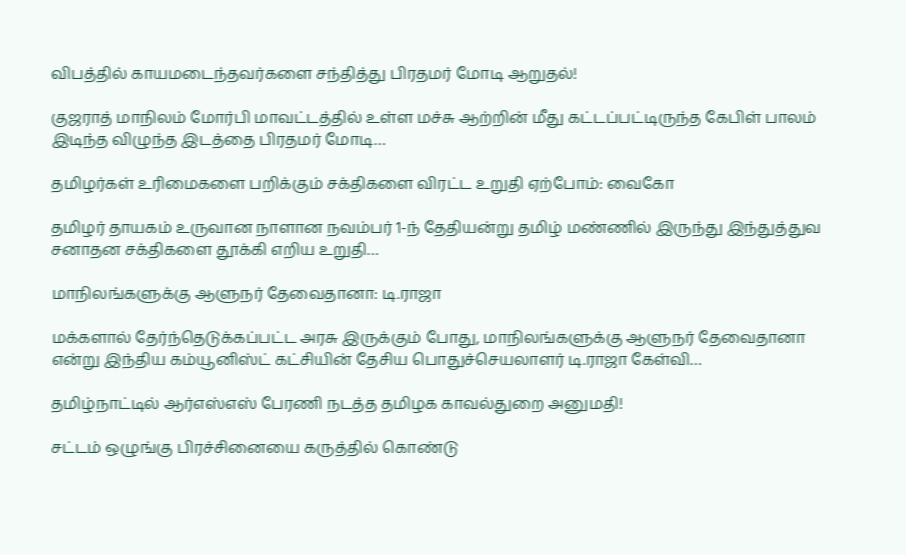விபத்தில் காயமடைந்தவர்களை சந்தித்து பிரதமர் மோடி ஆறுதல்!

குஜராத் மாநிலம் மோர்பி மாவட்டத்தில் உள்ள மச்சு ஆற்றின் மீது கட்டப்பட்டிருந்த கேபிள் பாலம் இடிந்த விழுந்த இடத்தை பிரதமர் மோடி…

தமிழர்கள் உரிமைகளை பறிக்கும் சக்திகளை விரட்ட உறுதி ஏற்போம்: வைகோ

தமிழர் தாயகம் உருவான நாளான நவம்பர் 1-ந் தேதியன்று தமிழ் மண்ணில் இருந்து இந்துத்துவ சனாதன சக்திகளை தூக்கி எறிய உறுதி…

மாநிலங்களுக்கு ஆளுநர் தேவைதானா: டி.ராஜா

மக்களால் தேர்ந்தெடுக்கப்பட்ட அரசு இருக்கும் போது, மாநிலங்களுக்கு ஆளுநர் தேவைதானா என்று இந்திய கம்யூனிஸ்ட் கட்சியின் தேசிய பொதுச்செயலாளர் டி.ராஜா கேள்வி…

தமிழ்நாட்டில் ஆர்எஸ்எஸ் பேரணி நடத்த தமிழக காவல்துறை அனுமதி!

சட்டம் ஒழுங்கு பிரச்சினையை கருத்தில் கொண்டு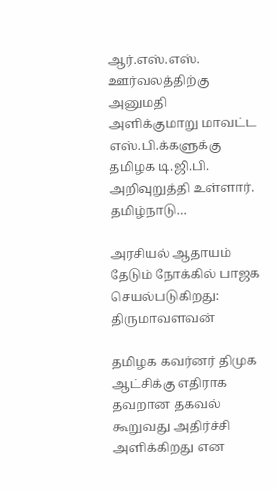ஆர்.எஸ்.எஸ். ஊர்வலத்திற்கு அனுமதி அளிக்குமாறு மாவட்ட எஸ்.பி.க்களுக்கு தமிழக டி.ஜி.பி. அறிவுறுத்தி உள்ளார். தமிழ்நாடு…

அரசியல் ஆதாயம் தேடும் நோக்கில் பாஜக செயல்படுகிறது: திருமாவளவன்

தமிழக கவர்னர் திமுக ஆட்சிக்கு எதிராக தவறான தகவல் கூறுவது அதிர்ச்சி அளிக்கிறது என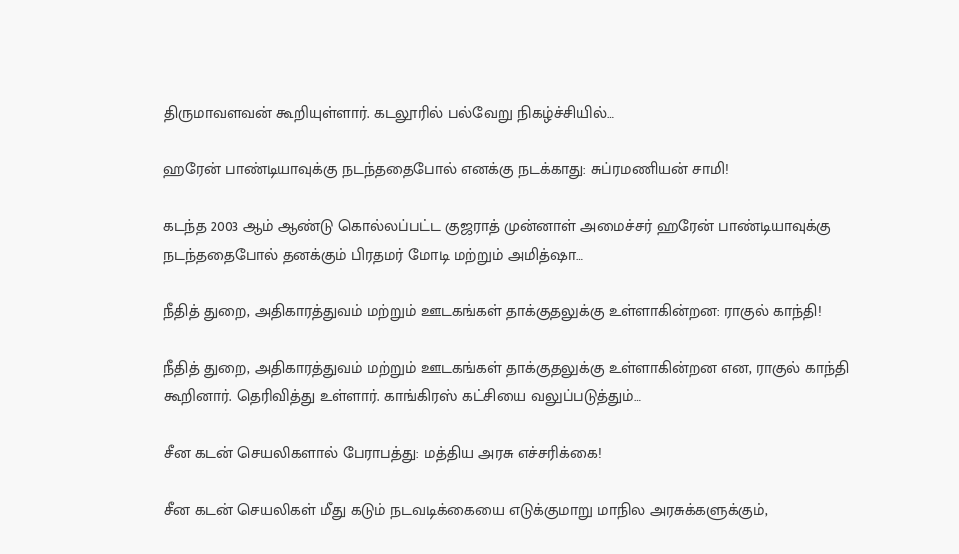திருமாவளவன் கூறியுள்ளார். கடலூரில் பல்வேறு நிகழ்ச்சியில்…

ஹரேன் பாண்டியாவுக்கு நடந்ததைபோல் எனக்கு நடக்காது: சுப்ரமணியன் சாமி!

கடந்த 2003 ஆம் ஆண்டு கொல்லப்பட்ட குஜராத் முன்னாள் அமைச்சர் ஹரேன் பாண்டியாவுக்கு நடந்ததைபோல் தனக்கும் பிரதமர் மோடி மற்றும் அமித்ஷா…

நீதித் துறை, அதிகாரத்துவம் மற்றும் ஊடகங்கள் தாக்குதலுக்கு உள்ளாகின்றன: ராகுல் காந்தி!

நீதித் துறை, அதிகாரத்துவம் மற்றும் ஊடகங்கள் தாக்குதலுக்கு உள்ளாகின்றன என, ராகுல் காந்தி கூறினார். தெரிவித்து உள்ளார். காங்கிரஸ் கட்சியை வலுப்படுத்தும்…

சீன கடன் செயலிகளால் பேராபத்து: மத்திய அரசு எச்சரிக்கை!

சீன கடன் செயலிகள் மீது கடும் நடவடிக்கையை எடுக்குமாறு மாநில அரசுக்களுக்கும்,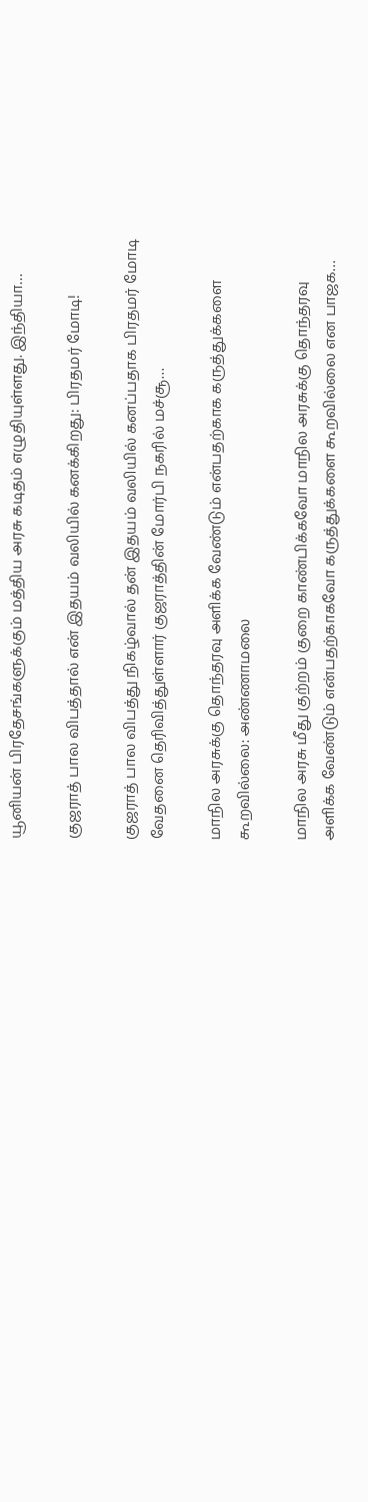யூனியன் பிரதேசங்களுக்கும் மத்திய அரசு கடிதம் எழுதியுள்ளது. இந்தியா…

குஜராத் பால விபத்தால் என் இதயம் வலியில் கனக்கிறது: பிரதமர் மோடி!

குஜராத் பால விபத்து நிகழ்வால் தன் இதயம் வலியில் கனப்பதாக பிரதமர் மோடி வேதனை தெரிவித்துள்ளார் குஜராத்தின் மோர்பி நகரில் மச்சூ…

மாநில அரசுக்கு தொந்தரவு அளிக்க வேண்டும் என்பதற்காக கருத்துக்களை கூறவில்லை: அண்ணாமலை

மாநில அரசு மீது குற்றம் குறை காண்பிக்கவோ மாநில அரசுக்கு தொந்தரவு அளிக்க வேண்டும் என்பதற்காகவோ கருத்துக்களை கூறவில்லை என பாஜக…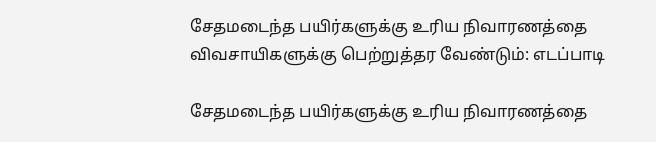சேதமடைந்த பயிர்களுக்கு உரிய நிவாரணத்தை விவசாயிகளுக்கு பெற்றுத்தர வேண்டும்: எடப்பாடி

சேதமடைந்த பயிர்களுக்கு உரிய நிவாரணத்தை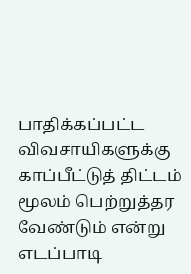பாதிக்கப்பட்ட விவசாயிகளுக்கு காப்பீட்டுத் திட்டம் மூலம் பெற்றுத்தர வேண்டும் என்று எடப்பாடி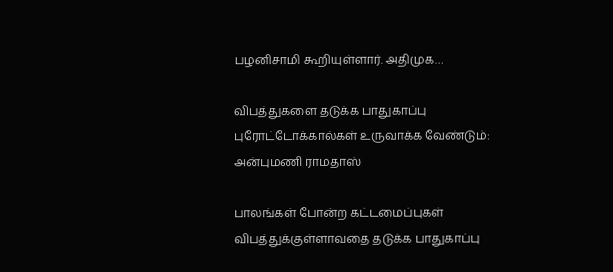பழனிசாமி கூறியுள்ளார். அதிமுக…

விபத்துகளை தடுக்க பாதுகாப்பு புரோட்டோக்கால்கள் உருவாக்க வேண்டும்: அன்புமணி ராமதாஸ்

பாலங்கள் போன்ற கட்டமைப்புகள் விபத்துக்குள்ளாவதை தடுக்க பாதுகாப்பு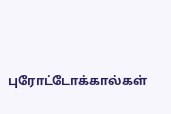புரோட்டோக்கால்கள்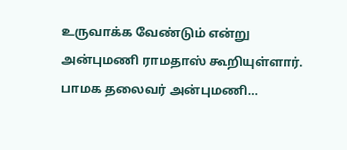உருவாக்க வேண்டும் என்று அன்புமணி ராமதாஸ் கூறியுள்ளார். பாமக தலைவர் அன்புமணி…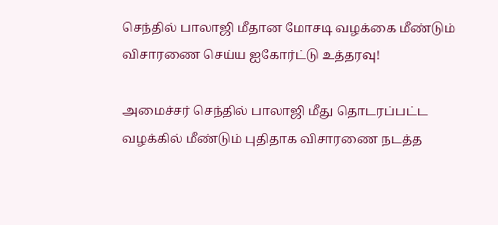செந்தில் பாலாஜி மீதான மோசடி வழக்கை மீண்டும் விசாரணை செய்ய ஐகோர்ட்டு உத்தரவு!

அமைச்சர் செந்தில் பாலாஜி மீது தொடரப்பட்ட வழக்கில் மீண்டும் புதிதாக விசாரணை நடத்த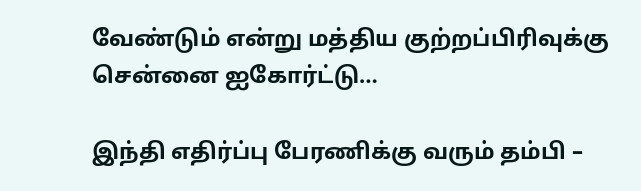வேண்டும் என்று மத்திய குற்றப்பிரிவுக்கு சென்னை ஐகோர்ட்டு…

இந்தி எதிர்ப்பு பேரணிக்கு வரும் தம்பி –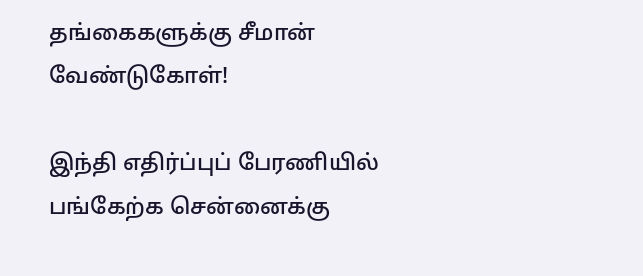தங்கைகளுக்கு சீமான் வேண்டுகோள்!

இந்தி எதிர்ப்புப் பேரணியில் பங்கேற்க சென்னைக்கு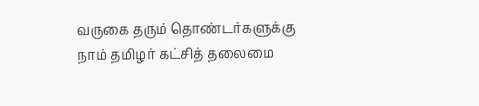வருகை தரும் தொண்டர்களுக்கு நாம் தமிழர் கட்சித் தலைமை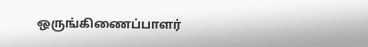ஒருங்கிணைப்பாளர்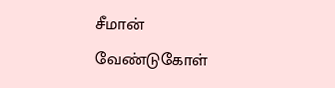சீமான் வேண்டுகோள்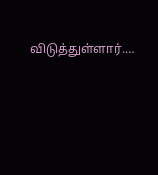விடுத்துள்ளார்.…